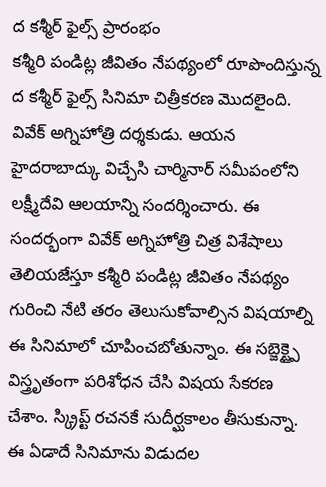ద కశ్మీర్ ఫైల్స్ ప్రారంభం
కశ్మీరి పండిట్ల జీవితం నేపథ్యంలో రూపొందిస్తున్న ద కశ్మీర్ ఫైల్స్ సినిమా చిత్రీకరణ మొదలైంది. వివేక్ అగ్నిహోత్రి దర్శకుడు. ఆయన హైదరాబాద్కు విచ్చేసి చార్మినార్ సమీపంలోని లక్ష్మీదేవి ఆలయాన్ని సందర్శించారు. ఈ సందర్భంగా వివేక్ అగ్నిహోత్రి చిత్ర విశేషాలు తెలియజేస్తూ కశ్మీరి పండిట్ల జీవితం నేపథ్యం గురించి నేటి తరం తెలుసుకోవాల్సిన విషయాల్ని ఈ సినిమాలో చూపించబోతున్నాం. ఈ సబ్జెక్ట్పై విస్త్రృతంగా పరిశోధన చేసి విషయ సేకరణ చేశాం. స్క్రిప్ట్ రచనకే సుదీర్ఘకాలం తీసుకున్నా. ఈ ఏడాదే సినిమాను విడుదల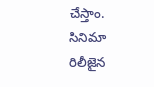చేస్తాం. సినిమా రిలీజైన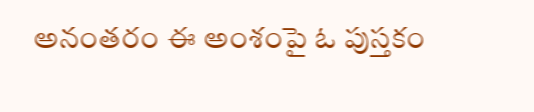అనంతరం ఈ అంశంపై ఓ పుస్తకం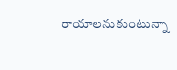రాయాలనుకుంటున్నా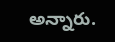అన్నారు.